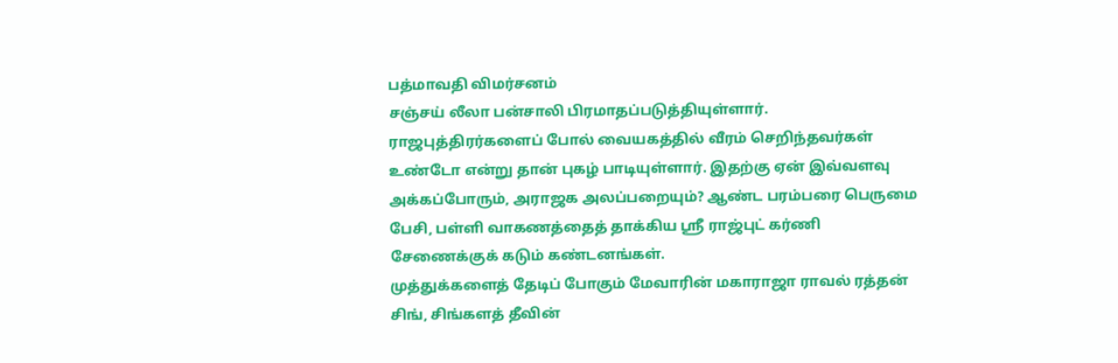பத்மாவதி விமர்சனம்
சஞ்சய் லீலா பன்சாலி பிரமாதப்படுத்தியுள்ளார். ராஜபுத்திரர்களைப் போல் வையகத்தில் வீரம் செறிந்தவர்கள் உண்டோ என்று தான் புகழ் பாடியுள்ளார். இதற்கு ஏன் இவ்வளவு அக்கப்போரும், அராஜக அலப்பறையும்? ஆண்ட பரம்பரை பெருமை பேசி, பள்ளி வாகணத்தைத் தாக்கிய ஸ்ரீ ராஜ்புட் கர்ணி சேணைக்குக் கடும் கண்டனங்கள்.
முத்துக்களைத் தேடிப் போகும் மேவாரின் மகாராஜா ராவல் ரத்தன் சிங், சிங்களத் தீவின்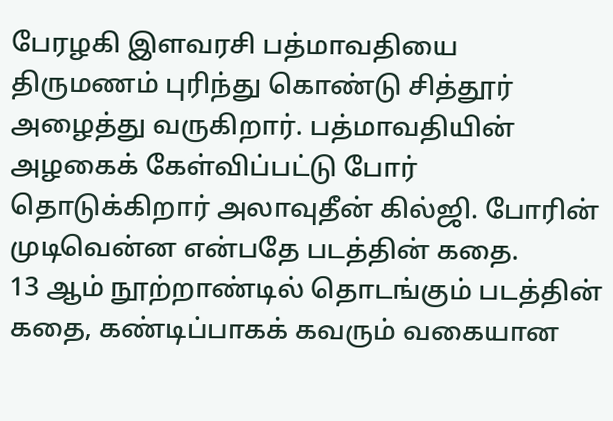பேரழகி இளவரசி பத்மாவதியை திருமணம் புரிந்து கொண்டு சித்தூர் அழைத்து வருகிறார். பத்மாவதியின் அழகைக் கேள்விப்பட்டு போர் தொடுக்கிறார் அலாவுதீன் கில்ஜி. போரின் முடிவென்ன என்பதே படத்தின் கதை.
13 ஆம் நூற்றாண்டில் தொடங்கும் படத்தின் கதை, கண்டிப்பாகக் கவரும் வகையான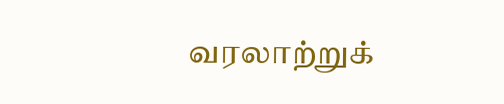வரலாற்றுக்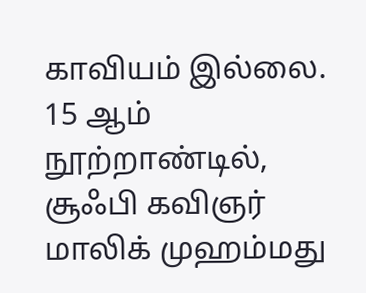காவியம் இல்லை. 15 ஆம் நூற்றாண்டில், சூஃபி கவிஞர் மாலிக் முஹம்மது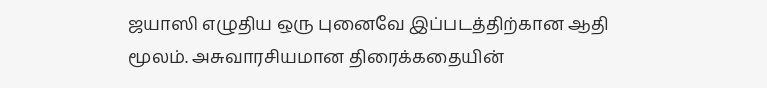ஜயாஸி எழுதிய ஒரு புனைவே இப்படத்திற்கான ஆதி மூலம். அசுவாரசியமான திரைக்கதையின்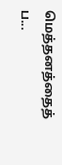மெத்தனத்தைத் ப...